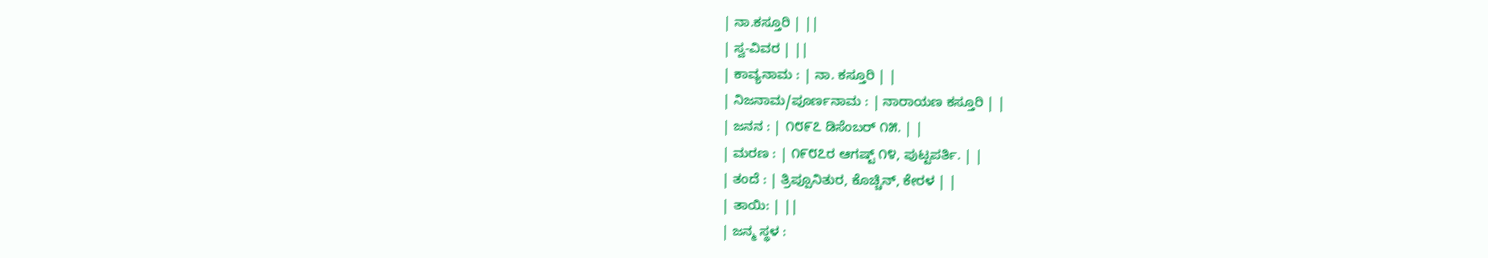| ನಾ.ಕಸ್ತೂರಿ | ||
| ಸ್ವ-ವಿವರ | ||
| ಕಾವ್ಯನಾಮ : | ನಾ. ಕಸ್ತೂರಿ | |
| ನಿಜನಾಮ/ಪೂರ್ಣನಾಮ : | ನಾರಾಯಣ ಕಸ್ತೂರಿ | |
| ಜನನ : | ೧೮೯೭ ಡಿಸೆಂಬರ್ ೧೫. | |
| ಮರಣ : | ೧೯೮೭ರ ಆಗಷ್ಟ್ ೧೪, ಪುಟ್ಟಪರ್ತಿ. | |
| ತಂದೆ : | ತ್ರಿಪ್ಪೂನಿತುರ, ಕೊಚ್ಚಿನ್, ಕೇರಳ | |
| ತಾಯಿ: | ||
| ಜನ್ಮ ಸ್ಥಳ :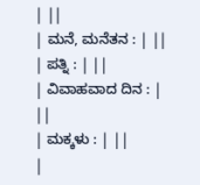| ||
| ಮನೆ, ಮನೆತನ : | ||
| ಪತ್ನಿ : | ||
| ವಿವಾಹವಾದ ದಿನ : | ||
| ಮಕ್ಕಳು : | ||
|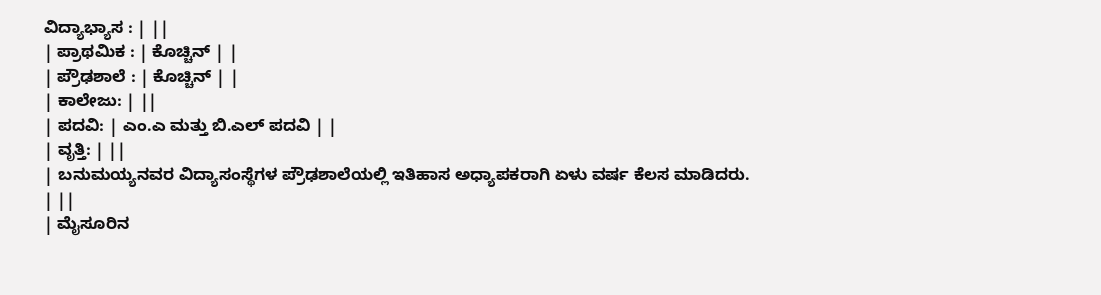ವಿದ್ಯಾಭ್ಯಾಸ : | ||
| ಪ್ರಾಥಮಿಕ : | ಕೊಚ್ಚಿನ್ | |
| ಪ್ರೌಢಶಾಲೆ : | ಕೊಚ್ಚಿನ್ | |
| ಕಾಲೇಜು: | ||
| ಪದವಿ: | ಎಂ.ಎ ಮತ್ತು ಬಿ.ಎಲ್ ಪದವಿ | |
| ವೃತ್ತಿ: | ||
| ಬನುಮಯ್ಯನವರ ವಿದ್ಯಾಸಂಸ್ಥೆಗಳ ಪ್ರೌಢಶಾಲೆಯಲ್ಲಿ ಇತಿಹಾಸ ಅಧ್ಯಾಪಕರಾಗಿ ಏಳು ವರ್ಷ ಕೆಲಸ ಮಾಡಿದರು. | ||
| ಮೈಸೂರಿನ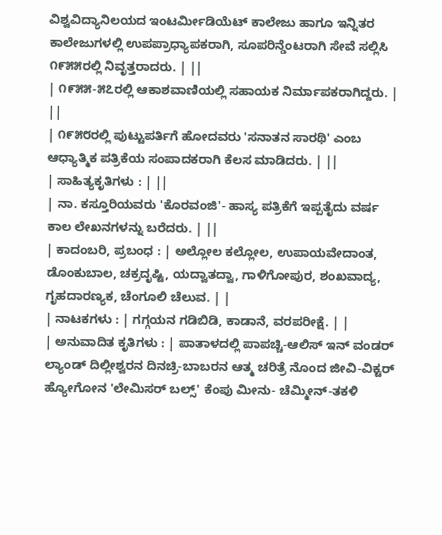ವಿಶ್ವವಿದ್ಯಾನಿಲಯದ ಇಂಟರ್ಮೀಡಿಯೆಟ್ ಕಾಲೇಜು ಹಾಗೂ ಇನ್ನಿತರ ಕಾಲೇಜುಗಳಲ್ಲಿ ಉಪಪ್ರಾಧ್ಯಾಪಕರಾಗಿ, ಸೂಪರಿನ್ಡೆಂಟರಾಗಿ ಸೇವೆ ಸಲ್ಲಿಸಿ ೧೯೫೫ರಲ್ಲಿ ನಿವೃತ್ತರಾದರು. | ||
| ೧೯೫೫-೫೭ರಲ್ಲಿ ಆಕಾಶವಾಣಿಯಲ್ಲಿ ಸಹಾಯಕ ನಿರ್ಮಾಪಕರಾಗಿದ್ದರು. | ||
| ೧೯೫೮ರಲ್ಲಿ ಪುಟ್ಟುಪರ್ತಿಗೆ ಹೋದವರು 'ಸನಾತನ ಸಾರಥಿ' ಎಂಬ ಆಧ್ಯಾತ್ಮಿಕ ಪತ್ರಿಕೆಯ ಸಂಪಾದಕರಾಗಿ ಕೆಲಸ ಮಾಡಿದರು. | ||
| ಸಾಹಿತ್ಯಕೃತಿಗಳು : | ||
| ನಾ. ಕಸ್ತೂರಿಯವರು 'ಕೊರವಂಜಿ'- ಹಾಸ್ಯ ಪತ್ರಿಕೆಗೆ ಇಪ್ಪತೈದು ವರ್ಷ ಕಾಲ ಲೇಖನಗಳನ್ನು ಬರೆದರು. | ||
| ಕಾದಂಬರಿ, ಪ್ರಬಂಧ : | ಅಲ್ಲೋಲ ಕಲ್ಲೋಲ, ಉಪಾಯವೇದಾಂತ, ಡೊಂಕುಬಾಲ, ಚಕ್ರದೃಷ್ಟಿ, ಯದ್ವಾತದ್ವಾ, ಗಾಳಿಗೋಪುರ, ಶಂಖವಾದ್ಯ, ಗೃಹದಾರಣ್ಯಕ, ಚೆಂಗೂಲಿ ಚೆಲುವ. | |
| ನಾಟಕಗಳು : | ಗಗ್ಗಯನ ಗಡಿಬಿಡಿ, ಕಾಡಾನೆ, ವರಪರೀಕ್ಷೆ. | |
| ಅನುವಾದಿತ ಕೃತಿಗಳು : | ಪಾತಾಳದಲ್ಲಿ ಪಾಪಚ್ಚಿ-ಆಲಿಸ್ ಇನ್ ವಂಡರ್ ಲ್ಯಾಂಡ್ ದಿಲ್ಲೀಶ್ವರನ ದಿನಚ್ರಿ-ಬಾಬರನ ಆತ್ಮ ಚರಿತ್ರೆ ನೊಂದ ಜೀವಿ-ವಿಕ್ಟರ್ ಹ್ಯೋಗೋನ 'ಲೇಮಿಸರ್ ಬಲ್ಸ್' ಕೆಂಪು ಮೀನು- ಚೆಮ್ಮೀನ್-ತಕಳಿ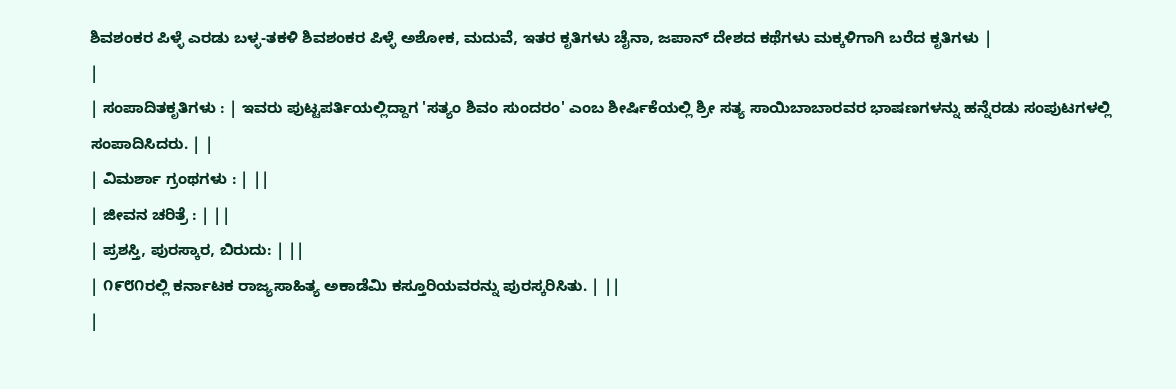ಶಿವಶಂಕರ ಪಿಳ್ಳೆ ಎರಡು ಬಳ್ಳ-ತಕಳಿ ಶಿವಶಂಕರ ಪಿಳ್ಳೆ ಅಶೋಕ, ಮದುವೆ, ಇತರ ಕೃತಿಗಳು ಚೈನಾ, ಜಪಾನ್ ದೇಶದ ಕಥೆಗಳು ಮಕ್ಕಳಿಗಾಗಿ ಬರೆದ ಕೃತಿಗಳು |
|
| ಸಂಪಾದಿತಕೃತಿಗಳು : | ಇವರು ಪುಟ್ಟಪರ್ತಿಯಲ್ಲಿದ್ದಾಗ 'ಸತ್ಯಂ ಶಿವಂ ಸುಂದರಂ' ಎಂಬ ಶೀರ್ಷಿಕೆಯಲ್ಲಿ ಶ್ರೀ ಸತ್ಯ ಸಾಯಿಬಾಬಾರವರ ಭಾಷಣಗಳನ್ನು ಹನ್ನೆರಡು ಸಂಪುಟಗಳಲ್ಲಿ ಸಂಪಾದಿಸಿದರು. | |
| ವಿಮರ್ಶಾ ಗ್ರಂಥಗಳು : | ||
| ಜೀವನ ಚರಿತ್ರೆ : | ||
| ಪ್ರಶಸ್ತಿ, ಪುರಸ್ಕಾರ, ಬಿರುದು: | ||
| ೧೯೮೧ರಲ್ಲಿ ಕರ್ನಾಟಕ ರಾಜ್ಯಸಾಹಿತ್ಯ ಅಕಾಡೆಮಿ ಕಸ್ತೂರಿಯವರನ್ನು ಪುರಸ್ಕರಿಸಿತು. | ||
|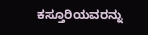ಕಸ್ತೂರಿಯವರನ್ನು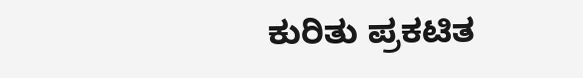ಕುರಿತು ಪ್ರಕಟಿತ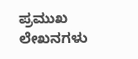ಪ್ರಮುಖ ಲೇಖನಗಳು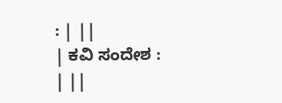: | ||
| ಕವಿ ಸಂದೇಶ : | ||